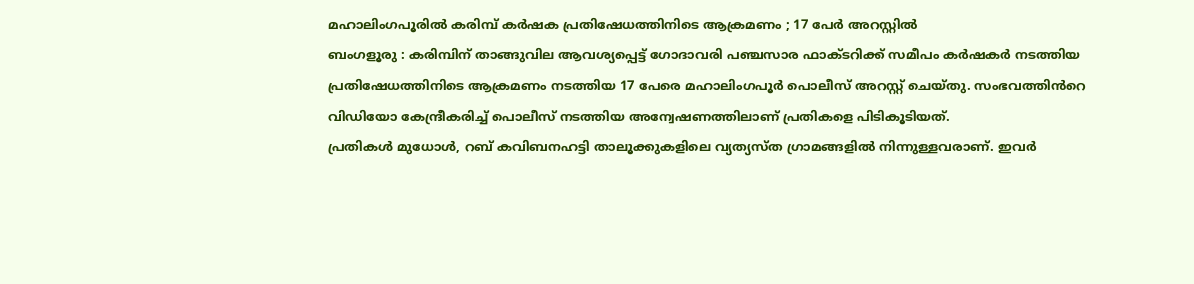മഹാലിംഗപൂരിൽ കരിമ്പ് കർഷക പ്രതിഷേധത്തിനിടെ ആക്രമണം ; 17 പേർ അറസ്റ്റിൽ
ബംഗളൂരു : കരിമ്പിന് താങ്ങുവില ആവശ്യപ്പെട്ട് ഗോദാവരി പഞ്ചസാര ഫാക്ടറിക്ക് സമീപം കർഷകർ നടത്തിയ പ്രതിഷേധത്തിനിടെ ആക്രമണം നടത്തിയ 17 പേരെ മഹാലിംഗപൂർ പൊലീസ് അറസ്റ്റ് ചെയ്തു. സംഭവത്തിൻറെ വിഡിയോ കേന്ദ്രീകരിച്ച് പൊലീസ് നടത്തിയ അന്വേഷണത്തിലാണ് പ്രതികളെ പിടികൂടിയത്.
പ്രതികൾ മുധോൾ, റബ് കവിബനഹട്ടി താലൂക്കുകളിലെ വ്യത്യസ്ത ഗ്രാമങ്ങളിൽ നിന്നുള്ളവരാണ്. ഇവർ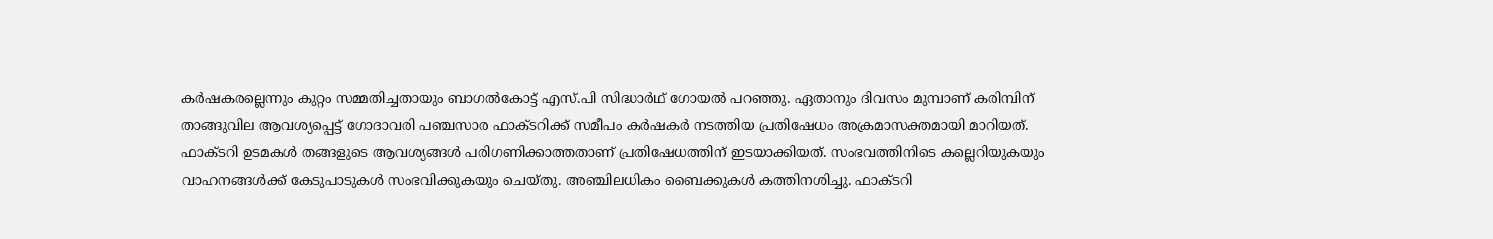കർഷകരല്ലെന്നും കുറ്റം സമ്മതിച്ചതായും ബാഗൽകോട്ട് എസ്.പി സിദ്ധാർഥ് ഗോയൽ പറഞ്ഞു. ഏതാനും ദിവസം മുമ്പാണ് കരിമ്പിന് താങ്ങുവില ആവശ്യപ്പെട്ട് ഗോദാവരി പഞ്ചസാര ഫാക്ടറിക്ക് സമീപം കർഷകർ നടത്തിയ പ്രതിഷേധം അക്രമാസക്തമായി മാറിയത്.
ഫാക്ടറി ഉടമകൾ തങ്ങളുടെ ആവശ്യങ്ങൾ പരിഗണിക്കാത്തതാണ് പ്രതിഷേധത്തിന് ഇടയാക്കിയത്. സംഭവത്തിനിടെ കല്ലെറിയുകയും വാഹനങ്ങൾക്ക് കേടുപാടുകൾ സംഭവിക്കുകയും ചെയ്തു. അഞ്ചിലധികം ബൈക്കുകൾ കത്തിനശിച്ചു. ഫാക്ടറി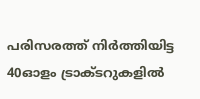പരിസരത്ത് നിർത്തിയിട്ട 40ഓളം ട്രാക്ടറുകളിൽ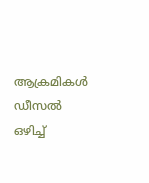ആക്രമികൾ ഡീസൽ ഒഴിച്ച്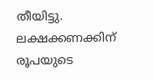തീയിട്ടു. ലക്ഷക്കണക്കിന് രൂപയുടെ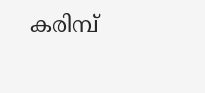കരിമ്പ്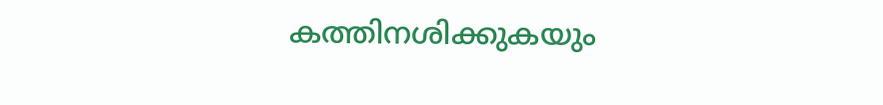കത്തിനശിക്കുകയും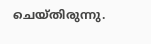ചെയ്തിരുന്നു.